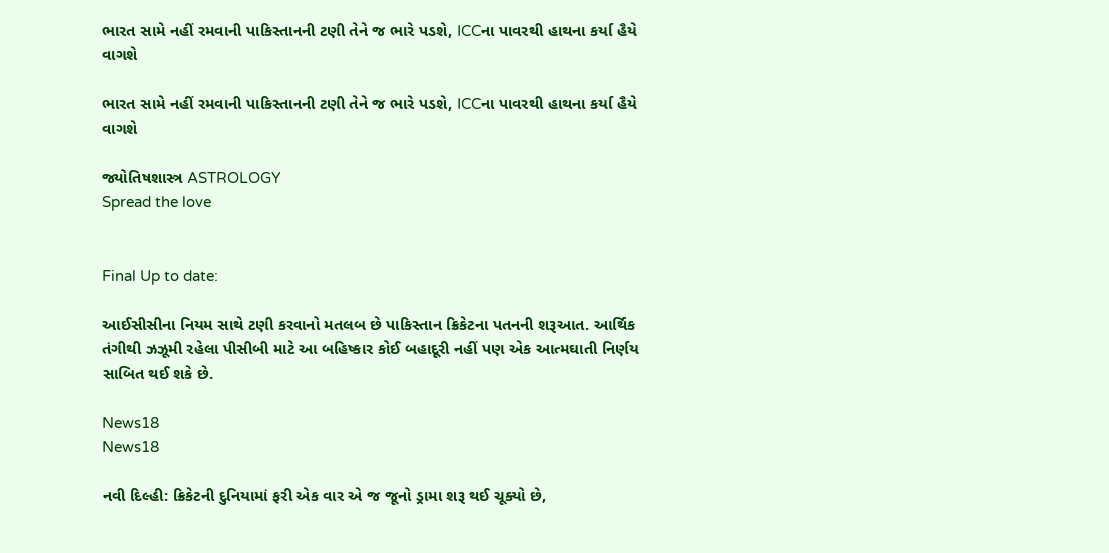ભારત સામે નહીં રમવાની પાકિસ્તાનની ટણી તેને જ ભારે પડશે, ICCના પાવરથી હાથના કર્યા હૈયે વાગશે

ભારત સામે નહીં રમવાની પાકિસ્તાનની ટણી તેને જ ભારે પડશે, ICCના પાવરથી હાથના કર્યા હૈયે વાગશે

જ્યોતિષશાસ્ત્ર ASTROLOGY
Spread the love


Final Up to date:

આઈસીસીના નિયમ સાથે ટણી કરવાનો મતલબ છે પાકિસ્તાન ક્રિકેટના પતનની શરૂઆત. આર્થિક તંગીથી ઝઝૂમી રહેલા પીસીબી માટે આ બહિષ્કાર કોઈ બહાદૂરી નહીં પણ એક આત્મઘાતી નિર્ણય સાબિત થઈ શકે છે.

News18
News18

નવી દિલ્હી: ક્રિકેટની દુનિયામાં ફરી એક વાર એ જ જૂનો ડ્રામા શરૂ થઈ ચૂક્યો છે,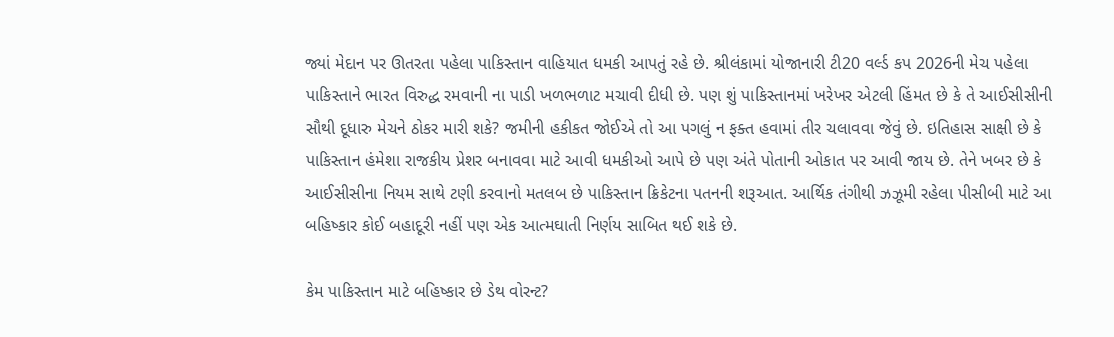જ્યાં મેદાન પર ઊતરતા પહેલા પાકિસ્તાન વાહિયાત ધમકી આપતું રહે છે. શ્રીલંકામાં યોજાનારી ટી20 વર્લ્ડ કપ 2026ની મેચ પહેલા પાકિસ્તાને ભારત વિરુદ્ધ રમવાની ના પાડી ખળભળાટ મચાવી દીધી છે. પણ શું પાકિસ્તાનમાં ખરેખર એટલી હિંમત છે કે તે આઈસીસીની સૌથી દૂધારુ મેચને ઠોકર મારી શકે? જમીની હકીકત જોઈએ તો આ પગલું ન ફક્ત હવામાં તીર ચલાવવા જેવું છે. ઇતિહાસ સાક્ષી છે કે પાકિસ્તાન હંમેશા રાજકીય પ્રેશર બનાવવા માટે આવી ધમકીઓ આપે છે પણ અંતે પોતાની ઓકાત પર આવી જાય છે. તેને ખબર છે કે આઈસીસીના નિયમ સાથે ટણી કરવાનો મતલબ છે પાકિસ્તાન ક્રિકેટના પતનની શરૂઆત. આર્થિક તંગીથી ઝઝૂમી રહેલા પીસીબી માટે આ બહિષ્કાર કોઈ બહાદૂરી નહીં પણ એક આત્મઘાતી નિર્ણય સાબિત થઈ શકે છે.

કેમ પાકિસ્તાન માટે બહિષ્કાર છે ડેથ વોરન્ટ?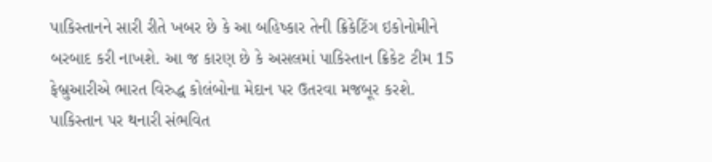પાકિસ્તાનને સારી રીતે ખબર છે કે આ બહિષ્કાર તેની ક્રિકેટિંગ ઇકોનોમીને બરબાદ કરી નાખશે. આ જ કારણ છે કે અસલમાં પાકિસ્તાન ક્રિકેટ ટીમ 15 ફેબ્રુઆરીએ ભારત વિરુદ્ધ કોલંબોના મેદાન પર ઉતરવા મજબૂર કરશે. પાકિસ્તાન પર થનારી સંભવિત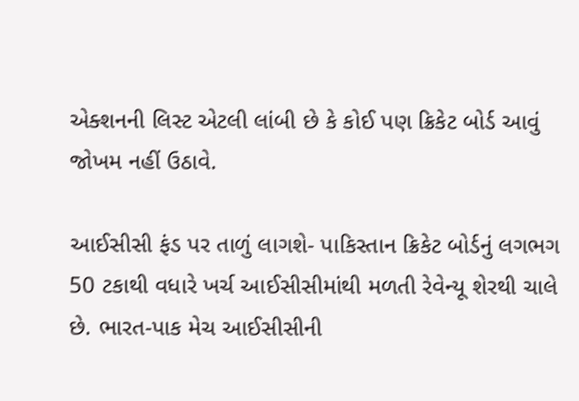એક્શનની લિસ્ટ એટલી લાંબી છે કે કોઈ પણ ક્રિકેટ બોર્ડ આવું જોખમ નહીં ઉઠાવે.

આઈસીસી ફંડ પર તાળું લાગશે- પાકિસ્તાન ક્રિકેટ બોર્ડનું લગભગ 50 ટકાથી વધારે ખર્ચ આઈસીસીમાંથી મળતી રેવેન્યૂ શેરથી ચાલે છે. ભારત-પાક મેચ આઈસીસીની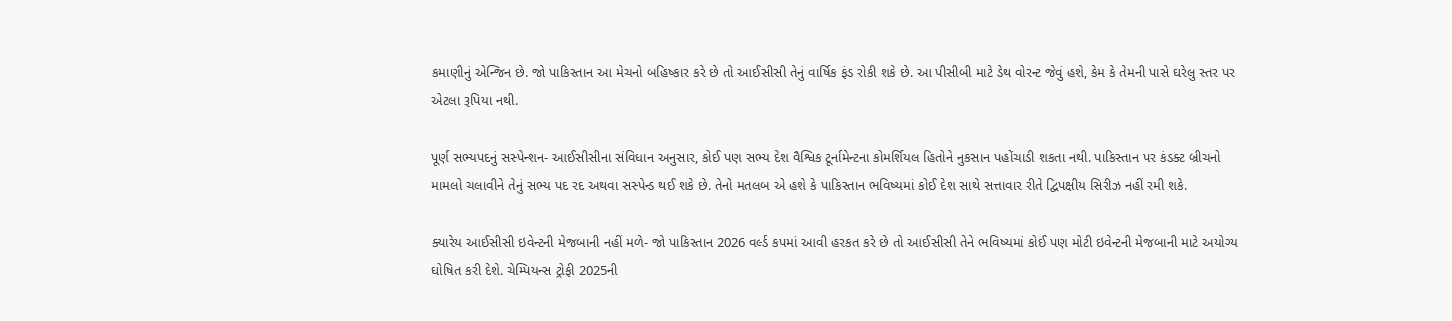કમાણીનું એન્જિન છે. જો પાકિસ્તાન આ મેચનો બહિષ્કાર કરે છે તો આઈસીસી તેનું વાર્ષિક ફંડ રોકી શકે છે. આ પીસીબી માટે ડેથ વોરન્ટ જેવું હશે, કેમ કે તેમની પાસે ઘરેલુ સ્તર પર એટલા રૂપિયા નથી.

પૂર્ણ સભ્યપદનું સસ્પેન્શન- આઈસીસીના સંવિધાન અનુસાર, કોઈ પણ સભ્ય દેશ વૈશ્વિક ટૂર્નામેન્ટના કોમર્શિયલ હિતોને નુકસાન પહોંચાડી શકતા નથી. પાકિસ્તાન પર કંડક્ટ બ્રીચનો મામલો ચલાવીને તેનું સભ્ય પદ રદ અથવા સસ્પેન્ડ થઈ શકે છે. તેનો મતલબ એ હશે કે પાકિસ્તાન ભવિષ્યમાં કોઈ દેશ સાથે સત્તાવાર રીતે દ્વિપક્ષીય સિરીઝ નહીં રમી શકે.

ક્યારેય આઈસીસી ઇવેન્ટની મેજબાની નહીં મળે- જો પાકિસ્તાન 2026 વર્લ્ડ કપમાં આવી હરકત કરે છે તો આઈસીસી તેને ભવિષ્યમાં કોઈ પણ મોટી ઇવેન્ટની મેજબાની માટે અયોગ્ય ઘોષિત કરી દેશે. ચેમ્પિયન્સ ટ્રોફી 2025ની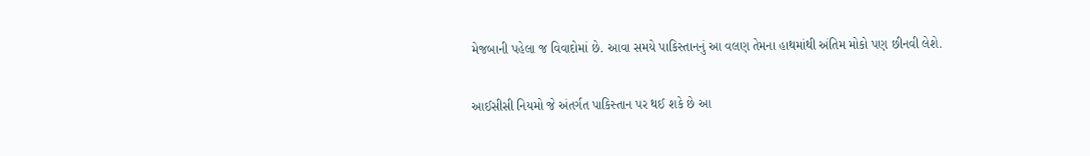મેજબાની પહેલા જ વિવાદોમાં છે. આવા સમયે પાકિસ્તાનનું આ વલણ તેમના હાથમાંથી અંતિમ મોકો પણ છીનવી લેશે.

આઈસીસી નિયમો જે અંતર્ગત પાકિસ્તાન પર થઈ શકે છે આ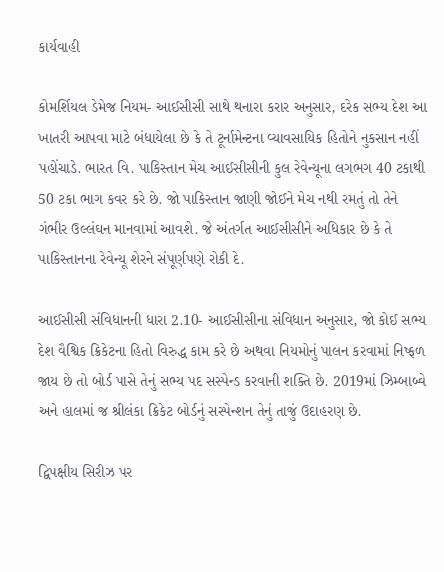કાર્યવાહી

કોમર્શિયલ ડેમેજ નિયમ- આઈસીસી સાથે થનારા કરાર અનુસાર, દરેક સભ્ય દેશ આ ખાતરી આપવા માટે બંધાયેલા છે કે તે ટૂર્નામેન્ટના વ્યાવસાયિક હિતોને નુકસાન નહીં પહોંચાડે. ભારત વિ. પાકિસ્તાન મેચ આઈસીસીની કુલ રેવેન્યૂના લગભગ 40 ટકાથી 50 ટકા ભાગ કવર કરે છે. જો પાકિસ્તાન જાણી જોઈને મેચ નથી રમતું તો તેને ગંભીર ઉલ્લંઘન માનવામાં આવશે. જે અંતર્ગત આઈસીસીને અધિકાર છે કે તે પાકિસ્તાનના રેવેન્યૂ શેરને સંપૂર્ણપણે રોકી દે.

આઈસીસી સંવિધાનની ધારા 2.10- આઈસીસીના સંવિધાન અનુસાર, જો કોઈ સભ્ય દેશ વૈશ્વિક ક્રિકેટના હિતો વિરુદ્ધ કામ કરે છે અથવા નિયમોનું પાલન કરવામાં નિષ્ફળ જાય છે તો બોર્ડ પાસે તેનું સભ્ય પદ સસ્પેન્ડ કરવાની શક્તિ છે. 2019માં ઝિમ્બાબ્વે અને હાલમાં જ શ્રીલંકા ક્રિકેટ બોર્ડનું સસ્પેન્શન તેનું તાજું ઉદાહરણ છે.

દ્વિપક્ષીય સિરીઝ પર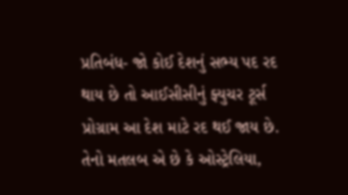પ્રતિબંધ- જો કોઈ દેશનું સભ્ય પદ રદ થાય છે તો આઈસીસીનું ફ્યુચર ટૂર્સ પ્રોગ્રામ આ દેશ માટે રદ થઈ જાય છે. તેનો મતલબ એ છે કે ઓસ્ટ્રેલિયા,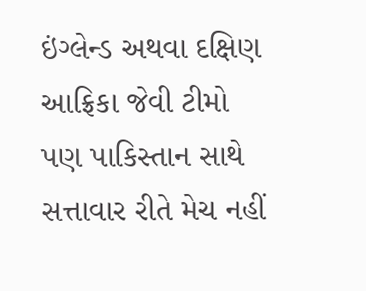ઇંગ્લેન્ડ અથવા દક્ષિણ આફ્રિકા જેવી ટીમો પણ પાકિસ્તાન સાથે સત્તાવાર રીતે મેચ નહીં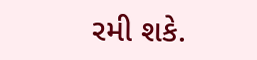રમી શકે.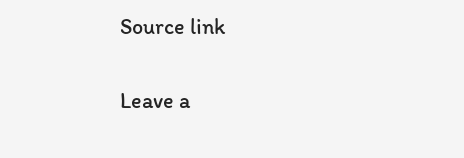Source link

Leave a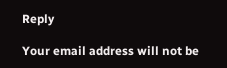Reply

Your email address will not be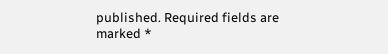published. Required fields are marked *